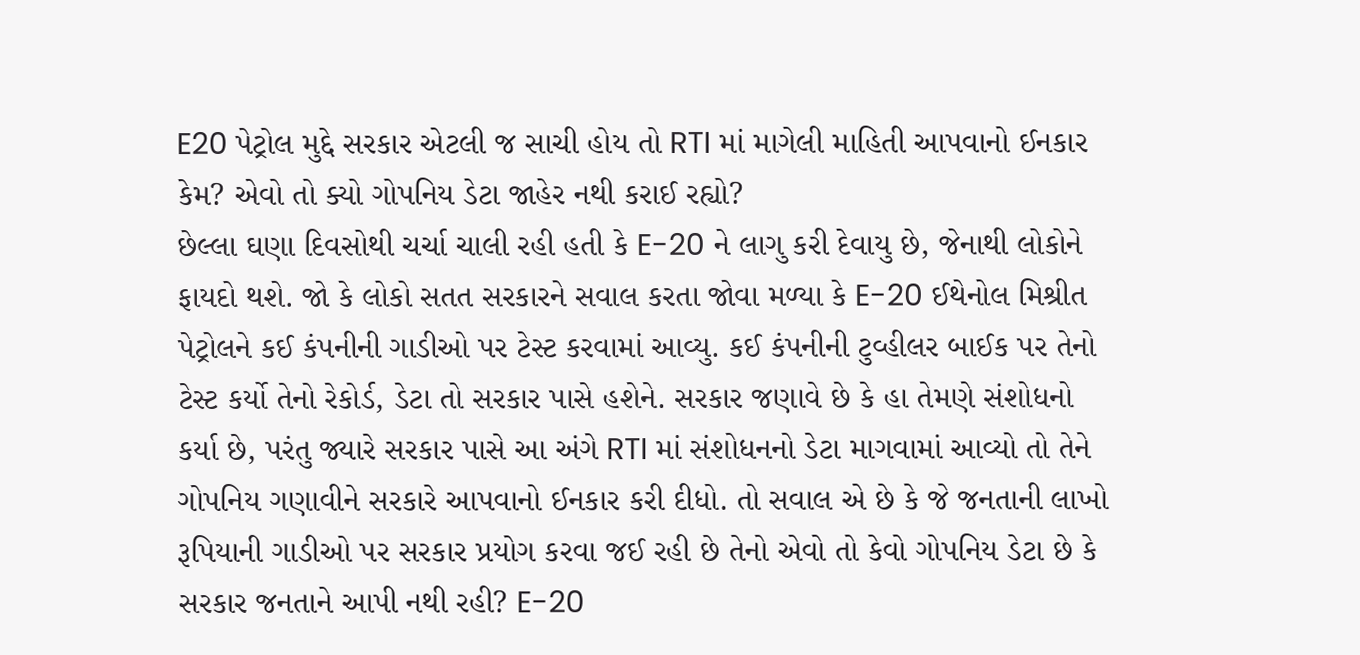E20 પેટ્રોલ મુદ્દે સરકાર એટલી જ સાચી હોય તો RTI માં માગેલી માહિતી આપવાનો ઈનકાર કેમ? એવો તો ક્યો ગોપનિય ડેટા જાહેર નથી કરાઈ રહ્યો?
છેલ્લા ઘણા દિવસોથી ચર્ચા ચાલી રહી હતી કે E-20 ને લાગુ કરી દેવાયુ છે, જેનાથી લોકોને ફાયદો થશે. જો કે લોકો સતત સરકારને સવાલ કરતા જોવા મળ્યા કે E-20 ઈથેનોલ મિશ્રીત પેટ્રોલને કઈ કંપનીની ગાડીઓ પર ટેસ્ટ કરવામાં આવ્યુ. કઈ કંપનીની ટુવ્હીલર બાઈક પર તેનો ટેસ્ટ કર્યો તેનો રેકોર્ડ, ડેટા તો સરકાર પાસે હશેને. સરકાર જણાવે છે કે હા તેમણે સંશોધનો કર્યા છે, પરંતુ જ્યારે સરકાર પાસે આ અંગે RTI માં સંશોધનનો ડેટા માગવામાં આવ્યો તો તેને ગોપનિય ગણાવીને સરકારે આપવાનો ઈનકાર કરી દીધો. તો સવાલ એ છે કે જે જનતાની લાખો રૂપિયાની ગાડીઓ પર સરકાર પ્રયોગ કરવા જઈ રહી છે તેનો એવો તો કેવો ગોપનિય ડેટા છે કે સરકાર જનતાને આપી નથી રહી? E-20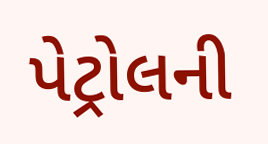પેટ્રોલની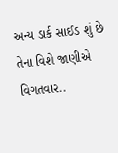અન્ય ડાર્ક સાઈડ શું છે તેના વિશે જાણીએ વિગતવાર..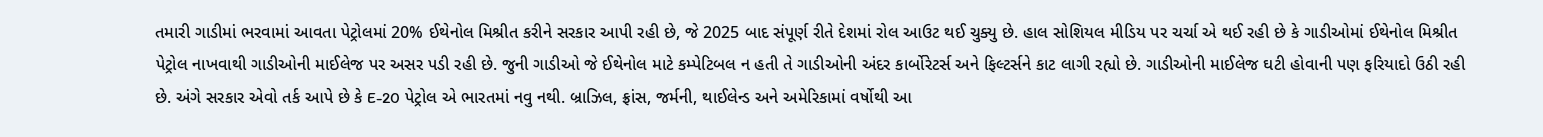તમારી ગાડીમાં ભરવામાં આવતા પેટ્રોલમાં 20% ઈથેનોલ મિશ્રીત કરીને સરકાર આપી રહી છે, જે 2025 બાદ સંપૂર્ણ રીતે દેશમાં રોલ આઉટ થઈ ચુક્યુ છે. હાલ સોશિયલ મીડિય પર ચર્ચા એ થઈ રહી છે કે ગાડીઓમાં ઈથેનોલ મિશ્રીત પેટ્રોલ નાખવાથી ગાડીઓની માઈલેજ પર અસર પડી રહી છે. જુની ગાડીઓ જે ઈથેનોલ માટે કમ્પેટિબલ ન હતી તે ગાડીઓની અંદર કાર્બોરેટર્સ અને ફિલ્ટર્સને કાટ લાગી રહ્યો છે. ગાડીઓની માઈલેજ ઘટી હોવાની પણ ફરિયાદો ઉઠી રહી છે. અંગે સરકાર એવો તર્ક આપે છે કે E-20 પેટ્રોલ એ ભારતમાં નવુ નથી. બ્રાઝિલ, ફ્રાંસ, જર્મની, થાઈલેન્ડ અને અમેરિકામાં વર્ષોથી આ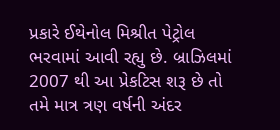પ્રકારે ઈથેનોલ મિશ્રીત પેટ્રોલ ભરવામાં આવી રહ્યુ છે. બ્રાઝિલમાં 2007 થી આ પ્રેકટિસ શરૂ છે તો તમે માત્ર ત્રણ વર્ષની અંદર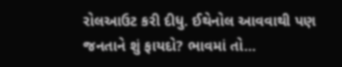રોલઆઉટ કરી દીધુ. ઈથેનોલ આવવાથી પણ જનતાને શું ફાયદો? ભાવમાં તો...